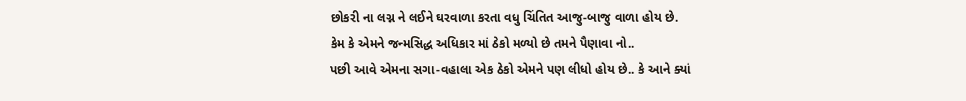છોકરી ના લગ્ન ને લઈને ઘરવાળા કરતા વધુ ચિંતિત આજુ-બાજુ વાળા હોય છે.
કેમ કે એમને જન્મસિદ્ધ અધિકાર માં ઠેકો મળ્યો છે તમને પૈણાવા નો..
પછી આવે એમના સગા-વહાલા એક ઠેકો એમને પણ લીધો હોય છે.. કે આને ક્યાં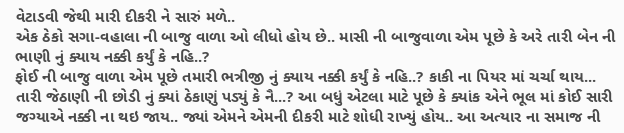વેટાડવી જેથી મારી દીકરી ને સારું મળે..
એક ઠેકો સગા-વહાલા ની બાજુ વાળા ઓ લીધો હોય છે.. માસી ની બાજુવાળા એમ પૂછે કે અરે તારી બેન ની ભાણી નું ક્યાય નક્કી કર્યું કે નહિ..?
ફોઈ ની બાજુ વાળા એમ પૂછે તમારી ભત્રીજી નું ક્યાય નક્કી કર્યું કે નહિ..? કાકી ના પિયર માં ચર્ચા થાય... તારી જેઠાણી ની છોડી નું ક્યાં ઠેકાણું પડ્યું કે નૈ...? આ બધું એટલા માટે પૂછે કે ક્યાંક એને ભૂલ માં કોઈ સારી જગ્યાએ નક્કી ના થઇ જાય.. જ્યાં એમને એમની દીકરી માટે શોધી રાખ્યું હોય.. આ અત્યાર ના સમાજ ની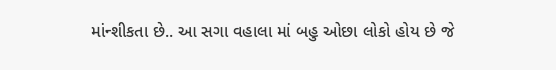માંન્શીકતા છે.. આ સગા વહાલા માં બહુ ઓછા લોકો હોય છે જે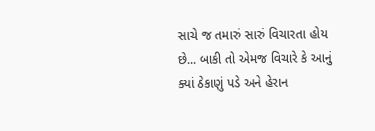સાચે જ તમારું સારું વિચારતા હોય છે... બાકી તો એમજ વિચારે કે આનું ક્યાં ઠેકાણું પડે અને હેરાન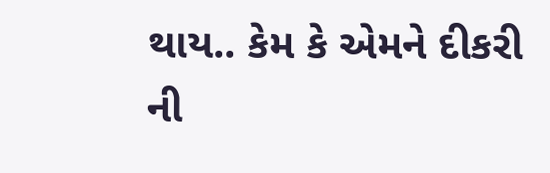થાય.. કેમ કે એમને દીકરી ની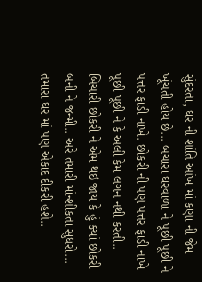સુંદરતા, ઘર ની શાંતિ આંખ માં કણા ની જેમ ખૂંચતી હોય છે... બચારા ઘરવાળા ને પૂછી પૂછી ને પત્તર ફાડી નાખે. છોકરી ની પણ પત્તર ફાડી નાખે પૂછી પૂછી ને કે અલી કેમ લગન નથી કરતી.. બિચારી છોકરી ને એમ થઇ જાય કે હું ક્યાં છોકરી બની ને જન્મી.. અરે તમારી માંન્શીકતા સુધરો... તમારા ઘર માં પણ એકાદ દીકરી હશે..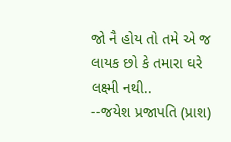જો નૈ હોય તો તમે એ જ લાયક છો કે તમારા ઘરે લક્ષ્મી નથી..
--જયેશ પ્રજાપતિ (પ્રાશ)